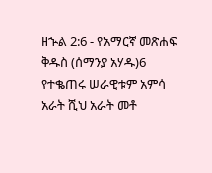ዘኍል 2:6 - የአማርኛ መጽሐፍ ቅዱስ (ሰማንያ አሃዱ)6 የተቈጠሩ ሠራዊቱም አምሳ አራት ሺህ አራት መቶ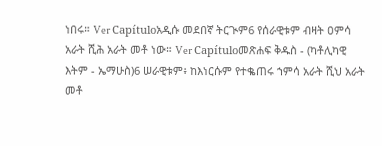ነበሩ። Ver Capítuloአዲሱ መደበኛ ትርጒም6 የሰራዊቱም ብዛት ዐምሳ አራት ሺሕ አራት መቶ ነው። Ver Capítuloመጽሐፍ ቅዱስ - (ካቶሊካዊ እትም - ኤማሁስ)6 ሠራዊቱም፥ ከእነርሱም የተቈጠሩ ኀምሳ አራት ሺህ አራት መቶ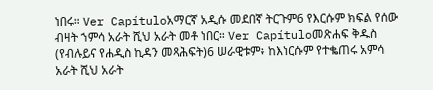ነበሩ። Ver Capítuloአማርኛ አዲሱ መደበኛ ትርጉም6 የእርሱም ክፍል የሰው ብዛት ኀምሳ አራት ሺህ አራት መቶ ነበር። Ver Capítuloመጽሐፍ ቅዱስ (የብሉይና የሐዲስ ኪዳን መጻሕፍት)6 ሠራዊቱም፥ ከእነርሱም የተቈጠሩ አምሳ አራት ሺህ አራት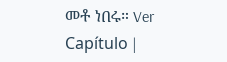መቶ ነበሩ። Ver Capítulo |